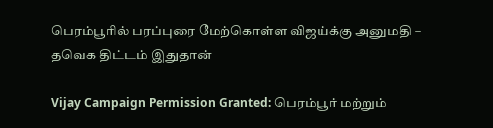பெரம்பூரில் பரப்புரை மேற்கொள்ள விஜய்க்கு அனுமதி – தவெக திட்டம் இதுதான்

Vijay Campaign Permission Granted: பெரம்பூர் மற்றும்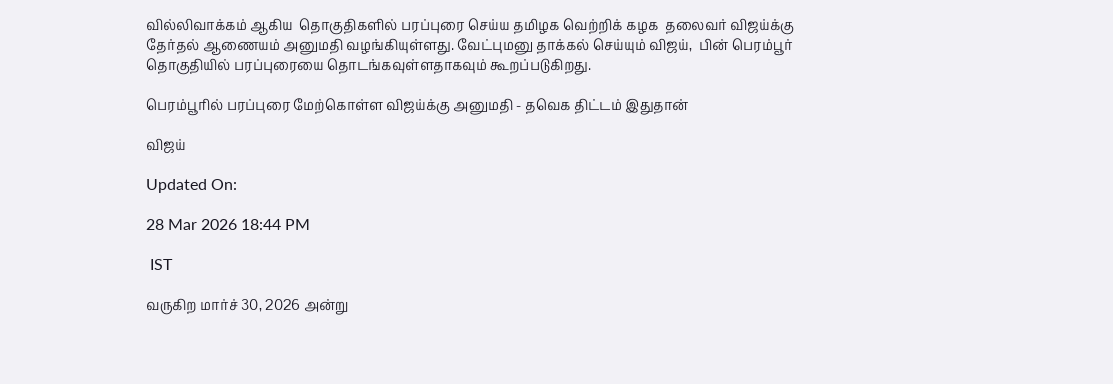வில்லிவாக்கம் ஆகிய  தொகுதிகளில் பரப்புரை செய்ய தமிழக வெற்றிக் கழக  தலைவர் விஜய்க்கு தேர்தல் ஆணையம் அனுமதி வழங்கியுள்ளது. வேட்புமனு தாக்கல் செய்யும் விஜய்,  பின் பெரம்பூர் தொகுதியில் பரப்புரையை தொடங்கவுள்ளதாகவும் கூறப்படுகிறது.

பெரம்பூரில் பரப்புரை மேற்கொள்ள விஜய்க்கு அனுமதி - தவெக திட்டம் இதுதான்

விஜய்

Updated On:

28 Mar 2026 18:44 PM

 IST

வருகிற மார்ச் 30, 2026 அன்று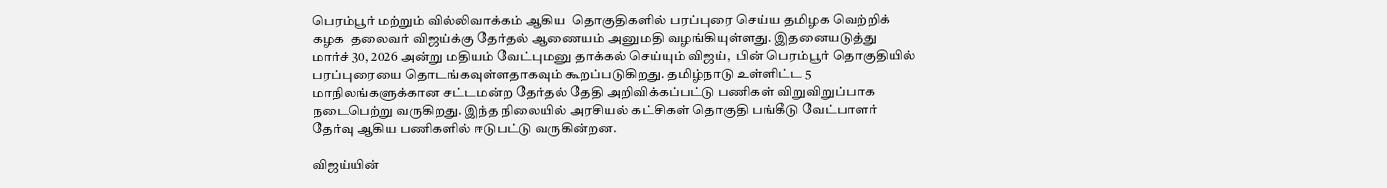பெரம்பூர் மற்றும் வில்லிவாக்கம் ஆகிய  தொகுதிகளில் பரப்புரை செய்ய தமிழக வெற்றிக் கழக  தலைவர் விஜய்க்கு தேர்தல் ஆணையம் அனுமதி வழங்கியுள்ளது. இதனையடுத்து  மார்ச் 30, 2026 அன்று மதியம் வேட்புமனு தாக்கல் செய்யும் விஜய்,  பின் பெரம்பூர் தொகுதியில் பரப்புரையை தொடங்கவுள்ளதாகவும் கூறப்படுகிறது. தமிழ்நாடு உள்ளிட்ட 5 மாநிலங்களுக்கான சட்டமன்ற தேர்தல் தேதி அறிவிக்கப்பட்டு பணிகள் விறுவிறுப்பாக நடைபெற்று வருகிறது. இந்த நிலையில் அரசியல் கட்சிகள் தொகுதி பங்கீடு வேட்பாளர் தேர்வு ஆகிய பணிகளில் ஈடுபட்டு வருகின்றன.

விஜய்யின்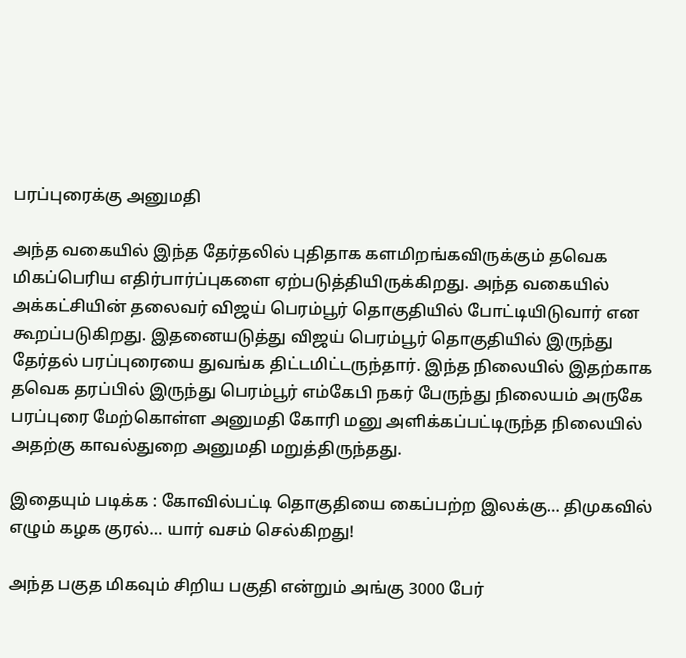பரப்புரைக்கு அனுமதி

அந்த வகையில் இந்த தேர்தலில் புதிதாக களமிறங்கவிருக்கும் தவெக மிகப்பெரிய எதிர்பார்ப்புகளை ஏற்படுத்தியிருக்கிறது. அந்த வகையில் அக்கட்சியின் தலைவர் விஜய் பெரம்பூர் தொகுதியில் போட்டியிடுவார் என கூறப்படுகிறது. இதனையடுத்து விஜய் பெரம்பூர் தொகுதியில் இருந்து தேர்தல் பரப்புரையை துவங்க திட்டமிட்டருந்தார். இந்த நிலையில் இதற்காக தவெக தரப்பில் இருந்து பெரம்பூர் எம்கேபி நகர் பேருந்து நிலையம் அருகே பரப்புரை மேற்கொள்ள அனுமதி கோரி மனு அளிக்கப்பட்டிருந்த நிலையில் அதற்கு காவல்துறை அனுமதி மறுத்திருந்தது.

இதையும் படிக்க : கோவில்பட்டி தொகுதியை கைப்பற்ற இலக்கு… திமுகவில் எழும் கழக குரல்… யார் வசம் செல்கிறது!

அந்த பகுத மிகவும் சிறிய பகுதி என்றும் அங்கு 3000 பேர்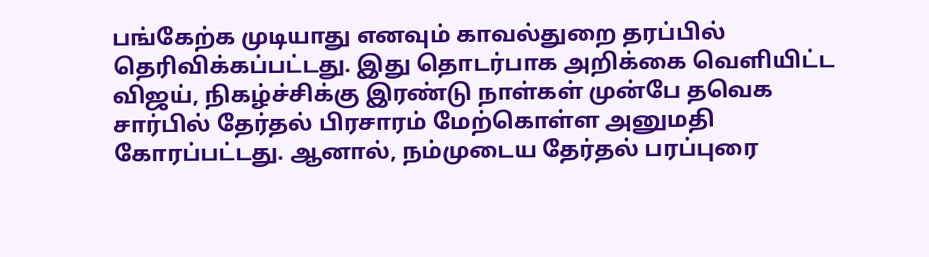பங்கேற்க முடியாது எனவும் காவல்துறை தரப்பில் தெரிவிக்கப்பட்டது. இது தொடர்பாக அறிக்கை வெளியிட்ட விஜய், நிகழ்ச்சிக்கு இரண்டு நாள்கள் முன்பே தவெக சார்பில் தேர்தல் பிரசாரம் மேற்கொள்ள அனுமதி கோரப்பட்டது. ஆனால், நம்முடைய தேர்தல் பரப்புரை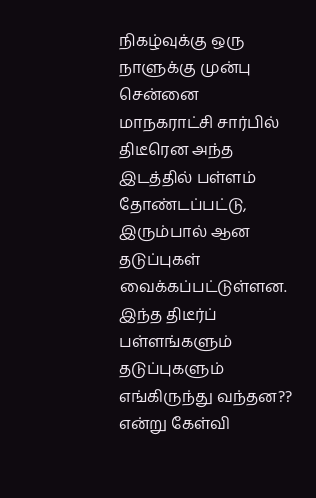நிகழ்வுக்கு ஒரு நாளுக்கு முன்பு சென்னை மாநகராட்சி சார்பில் திடீரென அந்த இடத்தில் பள்ளம் தோண்டப்பட்டு, இரும்பால் ஆன தடுப்புகள் வைக்கப்பட்டுள்ளன. இந்த திடீர்ப் பள்ளங்களும் தடுப்புகளும் எங்கிருந்து வந்தன?? என்று கேள்வி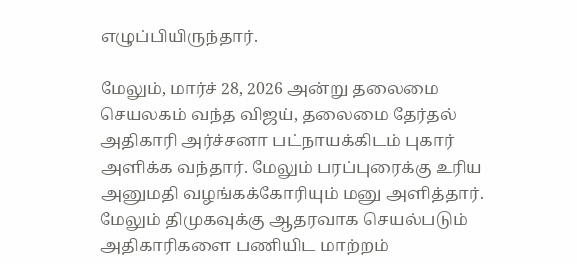எழுப்பியிருந்தார்.

மேலும், மார்ச் 28, 2026 அன்று தலைமை செயலகம் வந்த விஜய், தலைமை தேர்தல் அதிகாரி அர்ச்சனா பட்நாயக்கிடம் புகார் அளிக்க வந்தார். மேலும் பரப்புரைக்கு உரிய அனுமதி வழங்கக்கோரியும் மனு அளித்தார். மேலும் திமுகவுக்கு ஆதரவாக செயல்படும் அதிகாரிகளை பணியிட மாற்றம்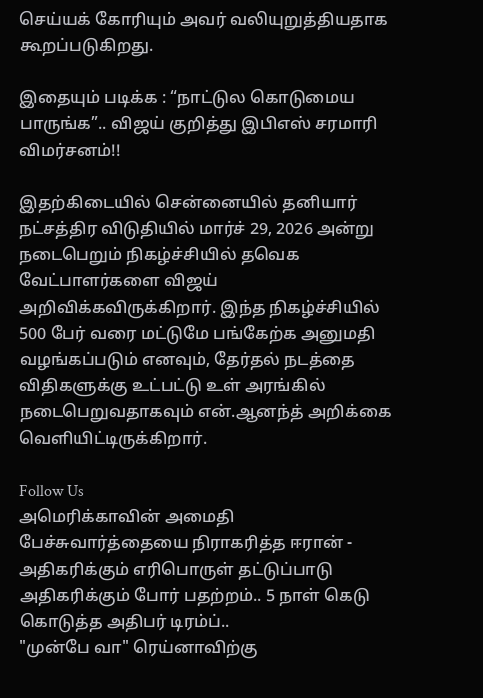செய்யக் கோரியும் அவர் வலியுறுத்தியதாக கூறப்படுகிறது.

இதையும் படிக்க : “நாட்டுல கொடுமைய பாருங்க”.. விஜய் குறித்து இபிஎஸ் சரமாரி விமர்சனம்!!

இதற்கிடையில் சென்னையில் தனியார் நட்சத்திர விடுதியில் மார்ச் 29, 2026 அன்று நடைபெறும் நிகழ்ச்சியில் தவெக வேட்பாளர்களை விஜய் அறிவிக்கவிருக்கிறார். இந்த நிகழ்ச்சியில் 500 பேர் வரை மட்டுமே பங்கேற்க அனுமதி வழங்கப்படும் எனவும், தேர்தல் நடத்தை விதிகளுக்கு உட்பட்டு உள் அரங்கில் நடைபெறுவதாகவும் என்.ஆனந்த் அறிக்கை வெளியிட்டிருக்கிறார்.

Follow Us
அமெரிக்காவின் அமைதி பேச்சுவார்த்தையை நிராகரித்த ஈரான் - அதிகரிக்கும் எரிபொருள் தட்டுப்பாடு
அதிகரிக்கும் போர் பதற்றம்.. 5 நாள் கெடு கொடுத்த அதிபர் டிரம்ப்..
"முன்பே வா" ரெய்னாவிற்கு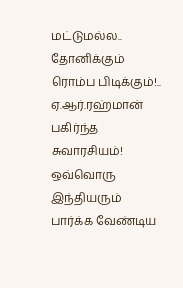மட்டுமல்ல.. தோனிக்கும் ரொம்ப பிடிக்கும்!.. ஏ.ஆர்.ரஹ்மான் பகிர்ந்த சுவாரசியம்!
ஒவ்வொரு இந்தியரும் பார்க்க வேண்டிய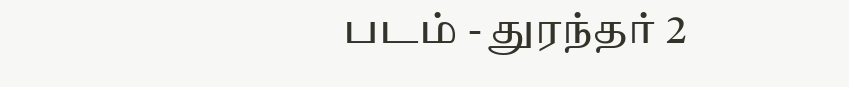படம் - துரந்தர் 2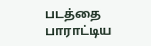படத்தை பாராட்டிய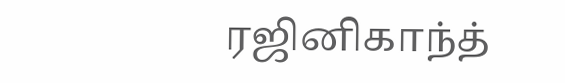ரஜினிகாந்த்